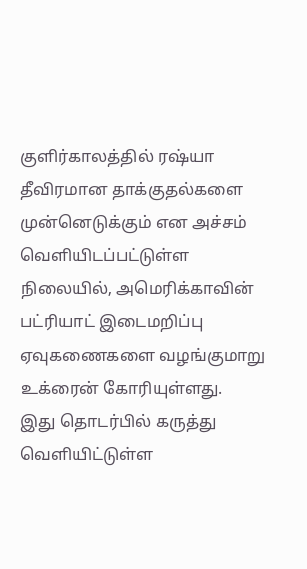குளிர்காலத்தில் ரஷ்யா தீவிரமான தாக்குதல்களை முன்னெடுக்கும் என அச்சம் வெளியிடப்பட்டுள்ள நிலையில், அமெரிக்காவின் பட்ரியாட் இடைமறிப்பு ஏவுகணைகளை வழங்குமாறு உக்ரைன் கோரியுள்ளது.
இது தொடர்பில் கருத்து வெளியிட்டுள்ள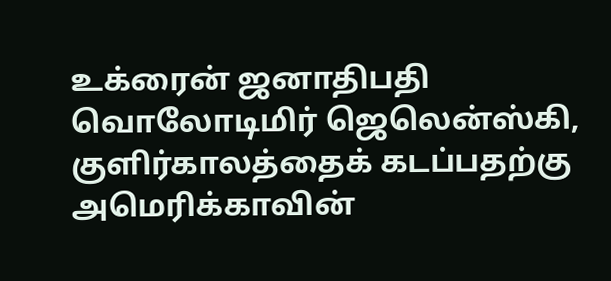உக்ரைன் ஜனாதிபதி வொலோடிமிர் ஜெலென்ஸ்கி, குளிர்காலத்தைக் கடப்பதற்கு அமெரிக்காவின்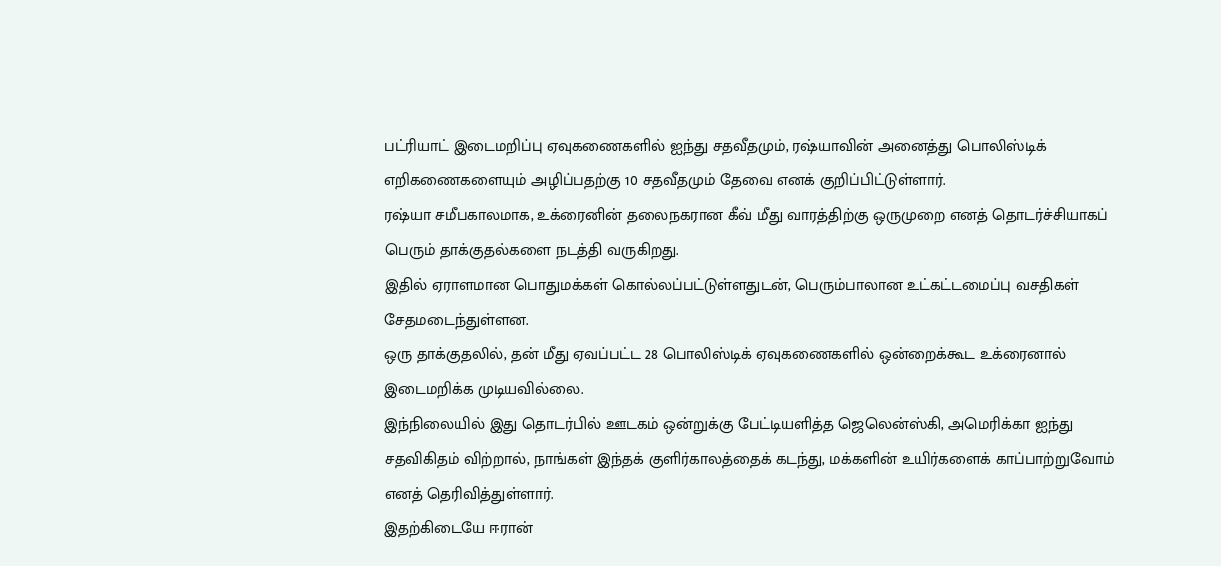பட்ரியாட் இடைமறிப்பு ஏவுகணைகளில் ஐந்து சதவீதமும், ரஷ்யாவின் அனைத்து பொலிஸ்டிக் எறிகணைகளையும் அழிப்பதற்கு 10 சதவீதமும் தேவை எனக் குறிப்பிட்டுள்ளார்.
ரஷ்யா சமீபகாலமாக, உக்ரைனின் தலைநகரான கீவ் மீது வாரத்திற்கு ஒருமுறை எனத் தொடர்ச்சியாகப் பெரும் தாக்குதல்களை நடத்தி வருகிறது.
இதில் ஏராளமான பொதுமக்கள் கொல்லப்பட்டுள்ளதுடன், பெரும்பாலான உட்கட்டமைப்பு வசதிகள் சேதமடைந்துள்ளன.
ஒரு தாக்குதலில், தன் மீது ஏவப்பட்ட 28 பொலிஸ்டிக் ஏவுகணைகளில் ஒன்றைக்கூட உக்ரைனால் இடைமறிக்க முடியவில்லை.
இந்நிலையில் இது தொடர்பில் ஊடகம் ஒன்றுக்கு பேட்டியளித்த ஜெலென்ஸ்கி, அமெரிக்கா ஐந்து சதவிகிதம் விற்றால், நாங்கள் இந்தக் குளிர்காலத்தைக் கடந்து, மக்களின் உயிர்களைக் காப்பாற்றுவோம் எனத் தெரிவித்துள்ளார்.
இதற்கிடையே ஈரான்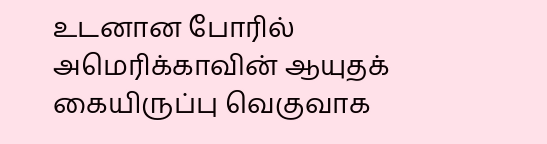உடனான போரில் அமெரிக்காவின் ஆயுதக் கையிருப்பு வெகுவாக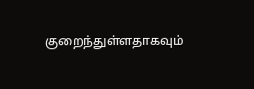குறைந்துள்ளதாகவும்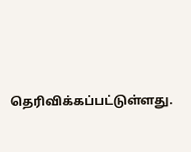தெரிவிக்கப்பட்டுள்ளது.